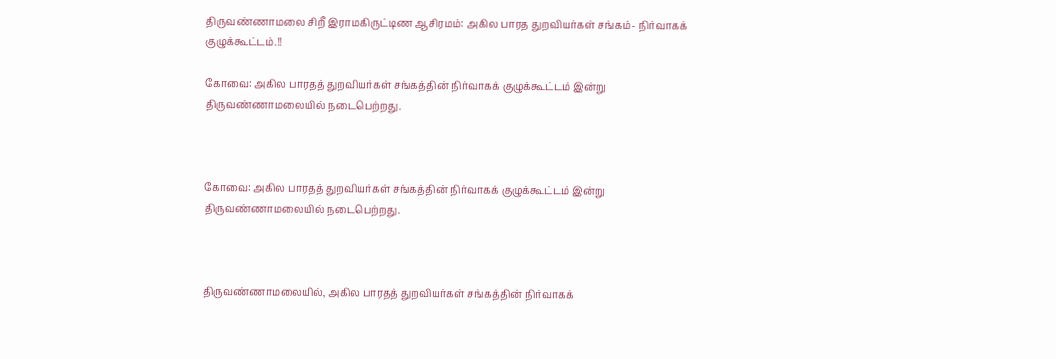திருவண்ணாமலை சிறீ இராமகிருட்டிண ஆசிரமம்: அகில பாரத துறவியர்கள் சங்கம்- நிர்வாகக் குழுக்கூட்டம்.!!

கோவை: அகில பாரதத் துறவியர்கள் சங்கத்தின் நிர்வாகக் குழுக்கூட்டம் இன்று திருவண்ணாமலையில் நடைபெற்றது.



கோவை: அகில பாரதத் துறவியர்கள் சங்கத்தின் நிர்வாகக் குழுக்கூட்டம் இன்று திருவண்ணாமலையில் நடைபெற்றது.



திருவண்ணாமலையில், அகில பாரதத் துறவியர்கள் சங்கத்தின் நிர்வாகக்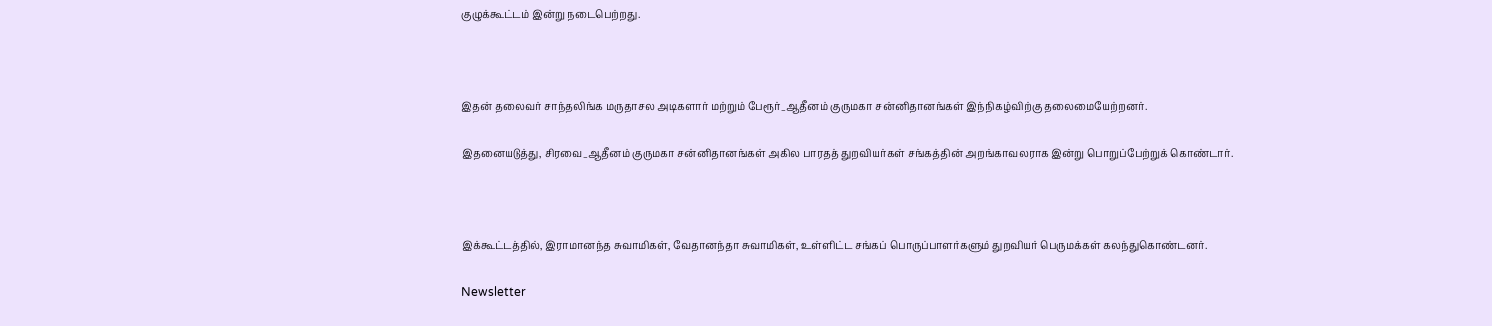குழுக்கூட்டம் இன்று நடைபெற்றது.



இதன் தலைவர் சாந்தலிங்க மருதாசல அடிகளார் மற்றும் பேரூர்_ஆதீனம் குருமகா சன்னிதானங்கள் இந்நிகழ்விற்கு தலைமையேற்றனர்.

இதனையடுத்து, சிரவை_ஆதீனம் குருமகா சன்னிதானங்கள் அகில பாரதத் துறவியர்கள் சங்கத்தின் அறங்காவலராக இன்று பொறுப்பேற்றுக் கொண்டார்.



இக்கூட்டத்தில், இராமானந்த சுவாமிகள், வேதானந்தா சுவாமிகள், உள்ளிட்ட சங்கப் பொருப்பாளர்களும் துறவியர் பெருமக்கள் கலந்துகொண்டனர்.

Newsletter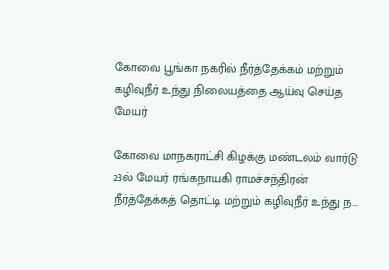கோவை பூங்கா நகரில் நீர்த்தேக்கம் மற்றும் கழிவுநீர் உந்து நிலையத்தை ஆய்வு செய்த மேயர்

கோவை மாநகராட்சி கிழக்கு மண்டலம் வார்டு 23ல் மேயர் ரங்கநாயகி ராமச்சந்திரன் நீர்த்தேக்கத் தொட்டி மற்றும் கழிவுநீர் உந்து ந...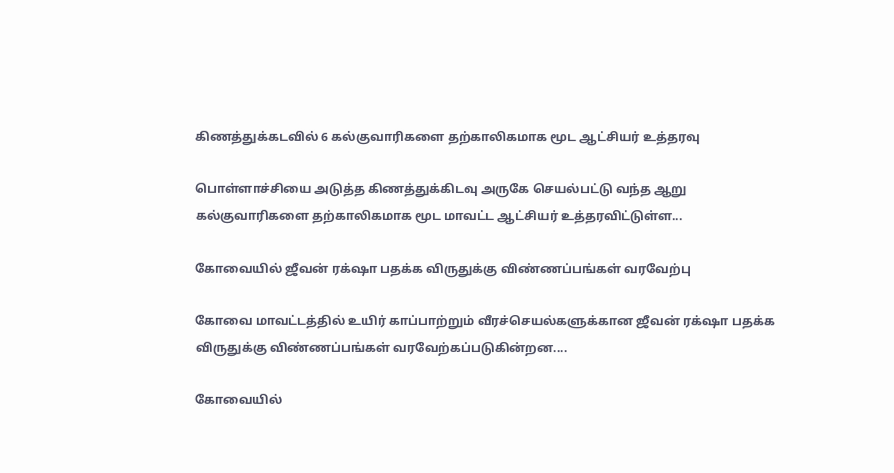கிணத்துக்கடவில் 6 கல்குவாரிகளை தற்காலிகமாக மூட ஆட்சியர் உத்தரவு

பொள்ளாச்சியை அடுத்த கிணத்துக்கிடவு அருகே செயல்பட்டு வந்த ஆறு கல்குவாரிகளை தற்காலிகமாக மூட மாவட்ட ஆட்சியர் உத்தரவிட்டுள்ள...

கோவையில் ஜீவன் ரக்‌ஷா பதக்க விருதுக்கு விண்ணப்பங்கள் வரவேற்பு

கோவை மாவட்டத்தில் உயிர் காப்பாற்றும் வீரச்செயல்களுக்கான ஜீவன் ரக்‌ஷா பதக்க விருதுக்கு விண்ணப்பங்கள் வரவேற்கப்படுகின்றன....

கோவையில்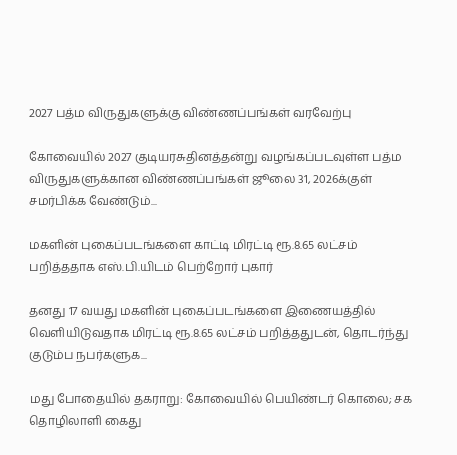2027 பத்ம விருதுகளுக்கு விண்ணப்பங்கள் வரவேற்பு

கோவையில் 2027 குடியரசுதினத்தன்று வழங்கப்படவுள்ள பத்ம விருதுகளுக்கான விண்ணப்பங்கள் ஜூலை 31, 2026க்குள் சமர்பிக்க வேண்டும்...

மகளின் புகைப்படங்களை காட்டி மிரட்டி ரூ.8.65 லட்சம் பறித்ததாக எஸ்.பி.யிடம் பெற்றோர் புகார்

தனது 17 வயது மகளின் புகைப்படங்களை இணையத்தில் வெளியிடுவதாக மிரட்டி ரூ.8.65 லட்சம் பறித்ததுடன், தொடர்ந்து குடும்ப நபர்களுக...

மது போதையில் தகராறு: கோவையில் பெயிண்டர் கொலை; சக தொழிலாளி கைது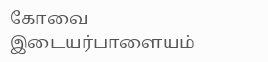கோவை இடையர்பாளையம்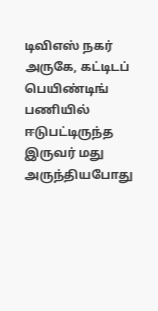டிவிஎஸ் நகர் அருகே, கட்டிடப் பெயிண்டிங் பணியில் ஈடுபட்டிருந்த இருவர் மது அருந்தியபோது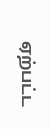ஏற்பட்ட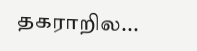தகராறில...